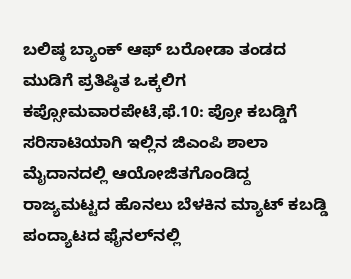ಬಲಿಷ್ಠ ಬ್ಯಾಂಕ್ ಆಫ್ ಬರೋಡಾ ತಂಡದ ಮುಡಿಗೆ ಪ್ರತಿಷ್ಠಿತ ಒಕ್ಕಲಿಗ ಕಪ್ಸೋಮವಾರಪೇಟೆ,ಫೆ.10: ಪ್ರೋ ಕಬಡ್ಡಿಗೆ ಸರಿಸಾಟಿಯಾಗಿ ಇಲ್ಲಿನ ಜಿಎಂಪಿ ಶಾಲಾ ಮೈದಾನದಲ್ಲಿ ಆಯೋಜಿತಗೊಂಡಿದ್ದ ರಾಜ್ಯಮಟ್ಟದ ಹೊನಲು ಬೆಳಕಿನ ಮ್ಯಾಟ್ ಕಬಡ್ಡಿ ಪಂದ್ಯಾಟದ ಫೈನಲ್‍ನಲ್ಲಿ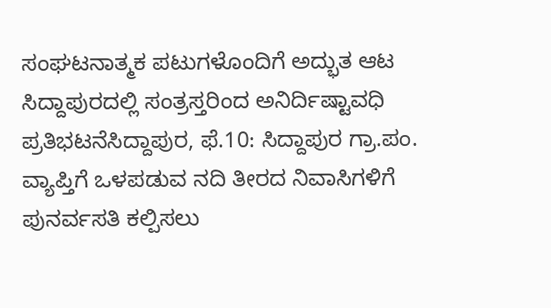ಸಂಘಟನಾತ್ಮಕ ಪಟುಗಳೊಂದಿಗೆ ಅದ್ಭುತ ಆಟ
ಸಿದ್ದಾಪುರದಲ್ಲಿ ಸಂತ್ರಸ್ತರಿಂದ ಅನಿರ್ದಿಷ್ಟಾವಧಿ ಪ್ರತಿಭಟನೆಸಿದ್ದಾಪುರ, ಫೆ.10: ಸಿದ್ದಾಪುರ ಗ್ರಾ.ಪಂ. ವ್ಯಾಪ್ತಿಗೆ ಒಳಪಡುವ ನದಿ ತೀರದ ನಿವಾಸಿಗಳಿಗೆ ಪುನರ್ವಸತಿ ಕಲ್ಪಿಸಲು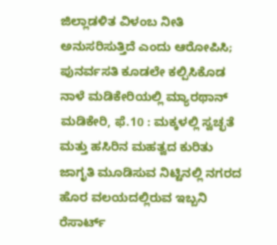ಜಿಲ್ಲಾಡಳಿತ ವಿಳಂಬ ನೀತಿ ಅನುಸರಿಸುತ್ತಿದೆ ಎಂದು ಆರೋಪಿಸಿ; ಪುನರ್ವಸತಿ ಕೂಡಲೇ ಕಲ್ಪಿಸಿಕೊಡ
ನಾಳೆ ಮಡಿಕೇರಿಯಲ್ಲಿ ಮ್ಯಾರಥಾನ್ ಮಡಿಕೇರಿ, ಫೆ.10 : ಮಕ್ಕಳಲ್ಲಿ ಸ್ವಚ್ಛತೆ ಮತ್ತು ಹಸಿರಿನ ಮಹತ್ವದ ಕುರಿತು ಜಾಗೃತಿ ಮೂಡಿಸುವ ನಿಟ್ಟಿನಲ್ಲಿ ನಗರದ ಹೊರ ವಲಯದಲ್ಲಿರುವ ಇಬ್ಬನಿ ರೆಸಾರ್ಟ್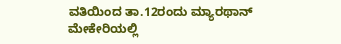ವತಿಯಿಂದ ತಾ.12ರಂದು ಮ್ಯಾರಥಾನ್
ಮೇಕೇರಿಯಲ್ಲಿ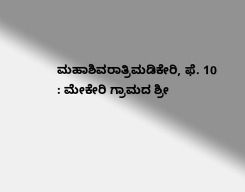ಮಹಾಶಿವರಾತ್ರಿಮಡಿಕೇರಿ, ಫೆ. 10 : ಮೇಕೇರಿ ಗ್ರಾಮದ ಶ್ರೀ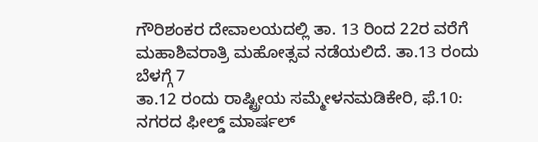ಗೌರಿಶಂಕರ ದೇವಾಲಯದಲ್ಲಿ ತಾ. 13 ರಿಂದ 22ರ ವರೆಗೆ ಮಹಾಶಿವರಾತ್ರಿ ಮಹೋತ್ಸವ ನಡೆಯಲಿದೆ. ತಾ.13 ರಂದು ಬೆಳಗ್ಗೆ 7
ತಾ.12 ರಂದು ರಾಷ್ಟ್ರೀಯ ಸಮ್ಮೇಳನಮಡಿಕೇರಿ, ಫೆ.10: ನಗರದ ಫೀಲ್ಡ್ ಮಾರ್ಷಲ್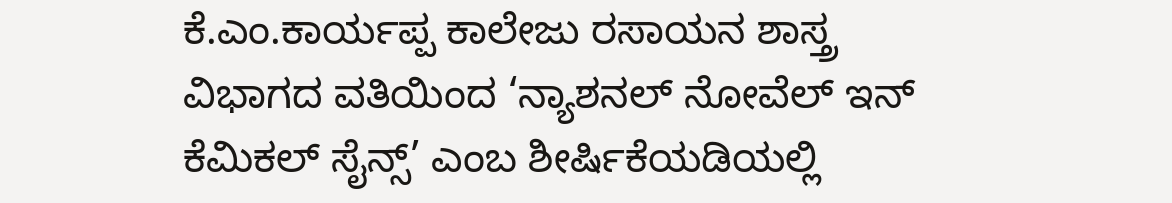ಕೆ.ಎಂ.ಕಾರ್ಯಪ್ಪ ಕಾಲೇಜು ರಸಾಯನ ಶಾಸ್ತ್ರ ವಿಭಾಗದ ವತಿಯಿಂದ ‘ನ್ಯಾಶನಲ್ ನೋವೆಲ್ ಇನ್ ಕೆಮಿಕಲ್ ಸೈನ್ಸ್’ ಎಂಬ ಶೀರ್ಷಿಕೆಯಡಿಯಲ್ಲಿ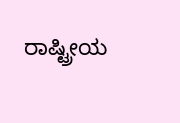ರಾಷ್ಟ್ರೀಯ